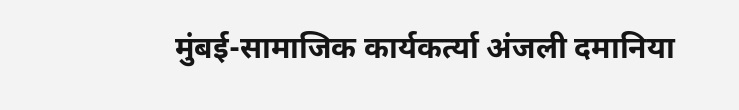मुंबई-सामाजिक कार्यकर्त्या अंजली दमानिया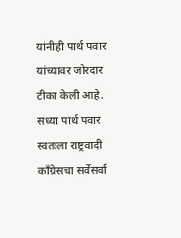यांनीही पार्थ पवार यांच्यावर जोरदार टीका केली आहे. सध्या पार्थ पवार स्वतःला राष्ट्रवादी काँग्रेसचा सर्वेसर्वा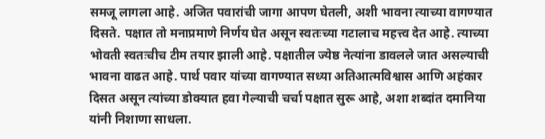समजू लागला आहे. अजित पवारांची जागा आपण घेतली, अशी भावना त्याच्या वागण्यात दिसते. पक्षात तो मनाप्रमाणे निर्णय घेत असून स्वतःच्या गटालाच महत्त्व देत आहे. त्याच्या भोवती स्वतःचीच टीम तयार झाली आहे. पक्षातील ज्येष्ठ नेत्यांना डावलले जात असल्याची भावना वाढत आहे. पार्थ पवार यांच्या वागण्यात सध्या अतिआत्मविश्वास आणि अहंकार दिसत असून त्यांच्या डोक्यात हवा गेल्याची चर्चा पक्षात सुरू आहे, अशा शब्दांत दमानिया यांनी निशाणा साधला.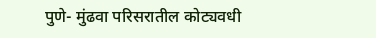पुणे- मुंढवा परिसरातील कोट्यवधी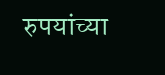रुपयांच्या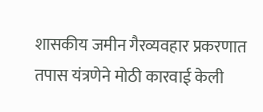शासकीय जमीन गैरव्यवहार प्रकरणात तपास यंत्रणेने मोठी कारवाई केली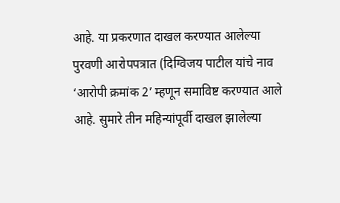आहे. या प्रकरणात दाखल करण्यात आलेल्या पुरवणी आरोपपत्रात (दिग्विजय पाटील यांचे नाव ‘आरोपी क्रमांक 2’ म्हणून समाविष्ट करण्यात आले आहे. सुमारे तीन महिन्यांपूर्वी दाखल झालेल्या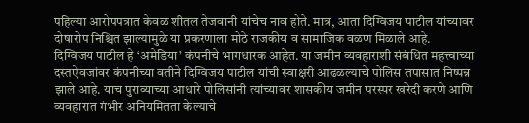पहिल्या आरोपपत्रात केवळ शीतल तेजवानी यांचेच नाव होते. मात्र, आता दिग्विजय पाटील यांच्यावर दोषारोप निश्चित झाल्यामुळे या प्रकरणाला मोठे राजकीय व सामाजिक वळण मिळाले आहे.
दिग्विजय पाटील हे ‘अमेडिया’ कंपनीचे भागधारक आहेत. या जमीन व्यवहाराशी संबंधित महत्त्वाच्या दस्तऐवजांवर कंपनीच्या वतीने दिग्विजय पाटील यांची स्वाक्षरी आढळल्याचे पोलिस तपासात निष्पन्न झाले आहे. याच पुराव्याच्या आधारे पोलिसांनी त्यांच्यावर शासकीय जमीन परस्पर खरेदी करणे आणि व्यवहारात गंभीर अनियमितता केल्याचे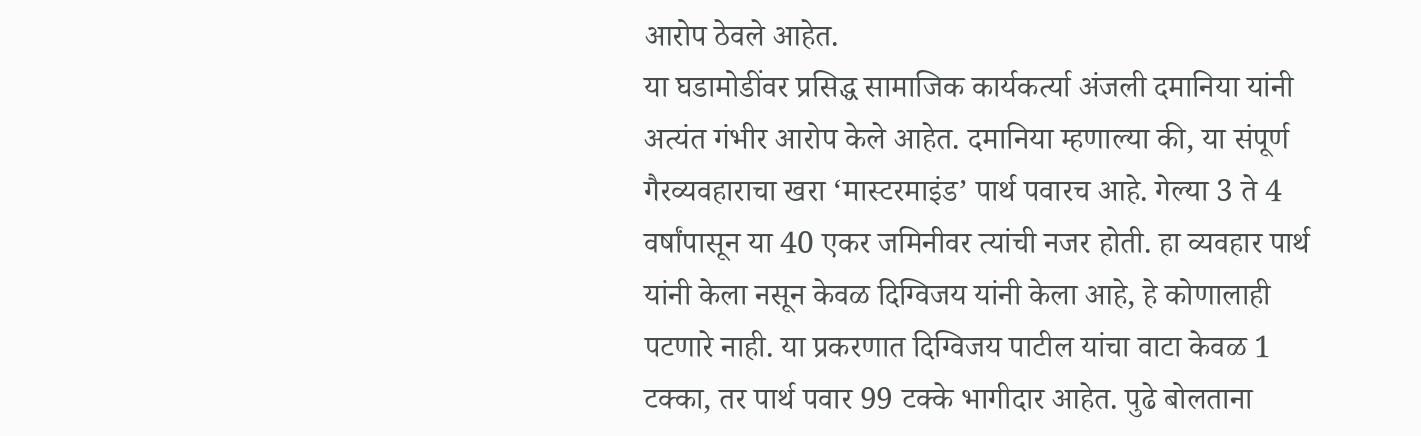आरोप ठेवले आहेत.
या घडामोडींवर प्रसिद्ध सामाजिक कार्यकर्त्या अंजली दमानिया यांनी अत्यंत गंभीर आरोप केले आहेत. दमानिया म्हणाल्या की, या संपूर्ण गैरव्यवहाराचा खरा ‘मास्टरमाइंड’ पार्थ पवारच आहे. गेल्या 3 ते 4 वर्षांपासून या 40 एकर जमिनीवर त्यांची नजर होती. हा व्यवहार पार्थ यांनी केला नसून केवळ दिग्विजय यांनी केला आहे, हे कोणालाही पटणारे नाही. या प्रकरणात दिग्विजय पाटील यांचा वाटा केवळ 1 टक्का, तर पार्थ पवार 99 टक्के भागीदार आहेत. पुढे बोलताना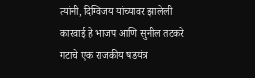त्यांनी, दिग्विजय यांच्यावर झालेली कारवाई हे भाजप आणि सुनील तटकरे गटाचे एक राजकीय षडयंत्र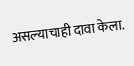असल्याचाही दावा केला.